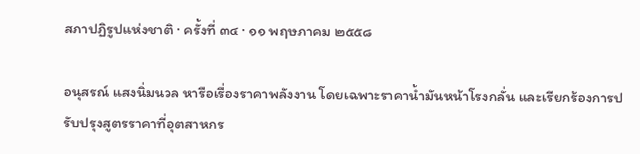สภาปฏิรูปแห่งชาติ · ครั้งที่ ๓๔ · ๑๑ พฤษภาคม ๒๕๕๘

อนุสรณ์ แสงนิ่มนวล หารือเรื่องราคาพลังงาน โดยเฉพาะราคาน้ำมันหน้าโรงกลั่น และเรียกร้องการปรับปรุงสูตรราคาที่อุตสาหกร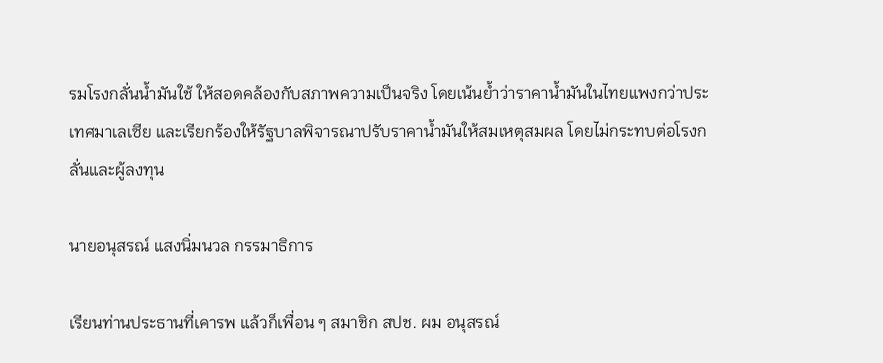รมโรงกลั่นน้ำมันใช้ ให้สอดคล้องกับสภาพความเป็นจริง โดยเน้นย้ำว่าราคาน้ำมันในไทยแพงกว่าประเทศมาเลเซีย และเรียกร้องให้รัฐบาลพิจารณาปรับราคาน้ำมันให้สมเหตุสมผล โดยไม่กระทบต่อโรงกลั่นและผู้ลงทุน

นายอนุสรณ์ แสงนิ่มนวล กรรมาธิการ

เรียนท่านประธานที่เคารพ แล้วก็เพื่อน ๆ สมาชิก สปช. ผม อนุสรณ์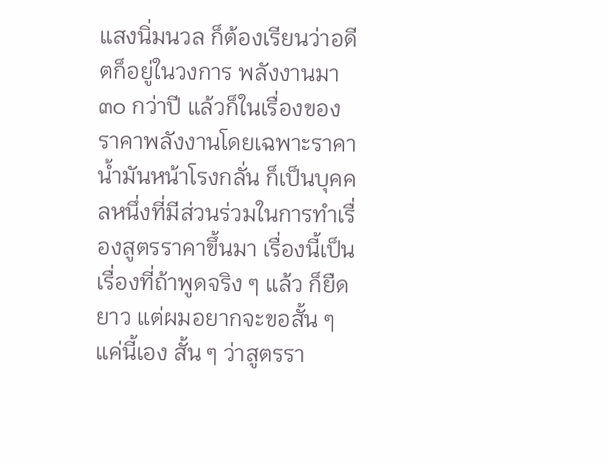แสงนิ่มนวล ก็ต้องเรียนว่าอดีตก็อยู่ในวงการ พลังงานมา ๓๐ กว่าปี แล้วก็ในเรื่องของราคาพลังงานโดยเฉพาะราคาน้ำมันหน้าโรงกลั่น ก็เป็นบุคคลหนึ่งที่มีส่วนร่วมในการทำเรื่องสูตรราคาขึ้นมา เรื่องนี้เป็นเรื่องที่ถ้าพูดจริง ๆ แล้ว ก็ยืดยาว แต่ผมอยากจะขอสั้น ๆ แค่นี้เอง สั้น ๆ ว่าสูตรรา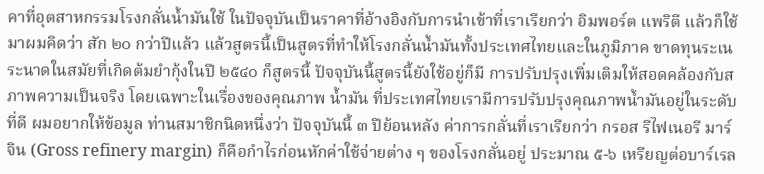คาที่อุตสาหกรรมโรงกลั่นน้ำมันใช้ ในปัจจุบันเป็นราคาที่อ้างอิงกับการนำเข้าที่เราเรียกว่า อิมพอร์ต แพริตี แล้วก็ใช้มาผมคิดว่า สัก ๒๐ กว่าปีแล้ว แล้วสูตรนี้เป็นสูตรที่ทำให้โรงกลั่นน้ำมันทั้งประเทศไทยและในภูมิภาค ขาดทุนระเนระนาดในสมัยที่เกิดต้มยำกุ้งในปี ๒๕๔๐ ก็สูตรนี้ ปัจจุบันนี้สูตรนี้ยังใช้อยู่ก็มี การปรับปรุงเพิ่มเติมให้สอดคล้องกับสภาพความเป็นจริง โดยเฉพาะในเรื่องของคุณภาพ น้ำมัน ที่ประเทศไทยเรามีการปรับปรุงคุณภาพน้ำมันอยู่ในระดับที่ดี ผมอยากให้ข้อมูล ท่านสมาชิกนิดหนึ่งว่า ปัจจุบันนี้ ๓ ปีย้อนหลัง ค่าการกลั่นที่เราเรียกว่า กรอส รีไฟเนอรี มาร์จิน (Gross refinery margin) ก็คือกำไรก่อนหักค่าใช้จ่ายต่าง ๆ ของโรงกลั่นอยู่ ประมาณ ๕-๖ เหรียญต่อบาร์เรล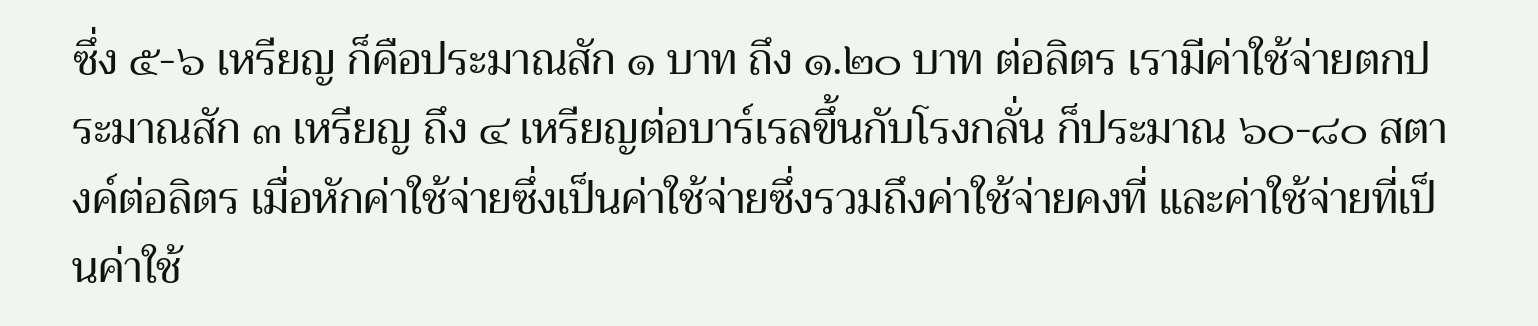ซึ่ง ๕-๖ เหรียญ ก็คือประมาณสัก ๑ บาท ถึง ๑.๒๐ บาท ต่อลิตร เรามีค่าใช้จ่ายตกประมาณสัก ๓ เหรียญ ถึง ๔ เหรียญต่อบาร์เรลขึ้นกับโรงกลั่น ก็ประมาณ ๖๐-๘๐ สตางค์ต่อลิตร เมื่อหักค่าใช้จ่ายซึ่งเป็นค่าใช้จ่ายซึ่งรวมถึงค่าใช้จ่ายคงที่ และค่าใช้จ่ายที่เป็นค่าใช้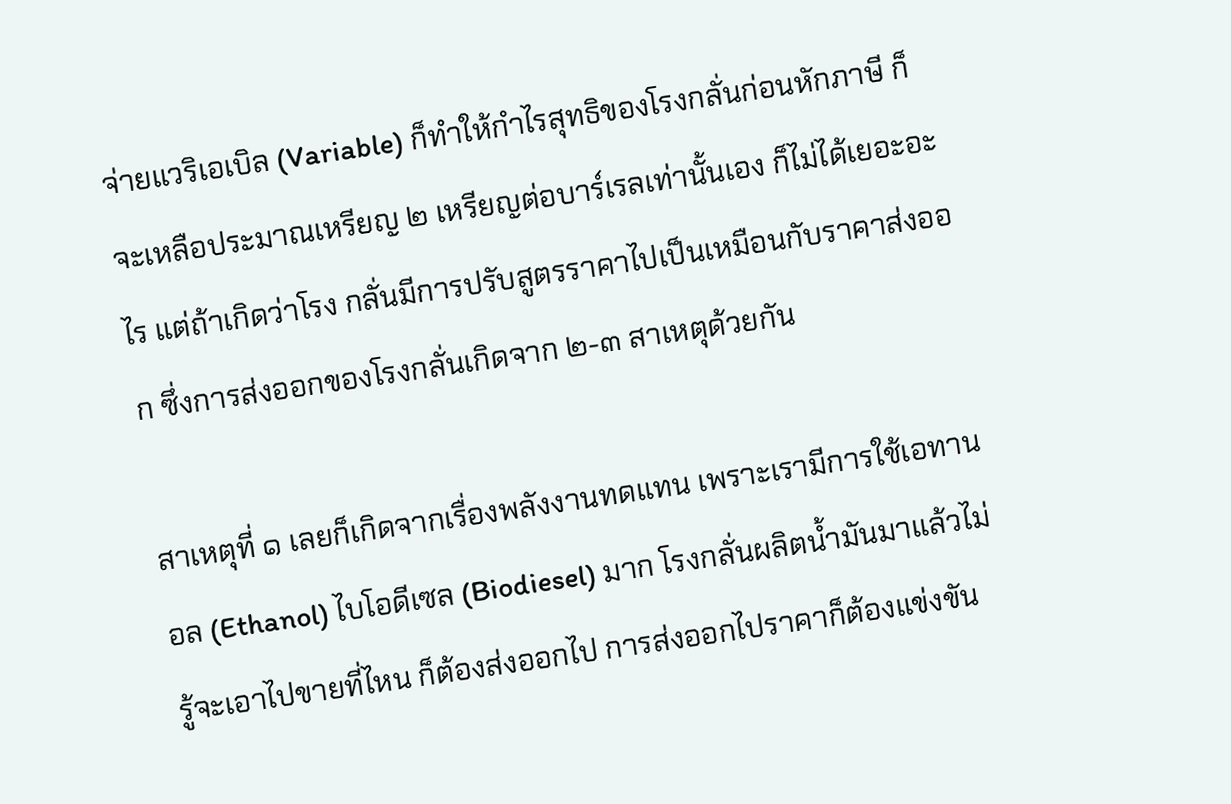จ่ายแวริเอเบิล (Variable) ก็ทำให้กำไรสุทธิของโรงกลั่นก่อนหักภาษี ก็จะเหลือประมาณเหรียญ ๒ เหรียญต่อบาร์เรลเท่านั้นเอง ก็ไม่ได้เยอะอะไร แต่ถ้าเกิดว่าโรง กลั่นมีการปรับสูตรราคาไปเป็นเหมือนกับราคาส่งออก ซึ่งการส่งออกของโรงกลั่นเกิดจาก ๒-๓ สาเหตุด้วยกัน

สาเหตุที่ ๑ เลยก็เกิดจากเรื่องพลังงานทดแทน เพราะเรามีการใช้เอทานอล (Ethanol) ไบโอดีเซล (Biodiesel) มาก โรงกลั่นผลิตน้ำมันมาแล้วไม่รู้จะเอาไปขายที่ไหน ก็ต้องส่งออกไป การส่งออกไปราคาก็ต้องแข่งขัน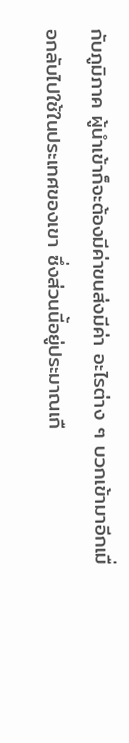กับภูมิภาค ผู้นำเข้าก็จะต้องมีค่าขนส่งมีค่า อะไรต่าง ๆ บวกเข้ามาอีกเมื่อกลับไปใช้ในประเทศของเขา ซึ่งส่วนนี้อยู่ประมาณเกื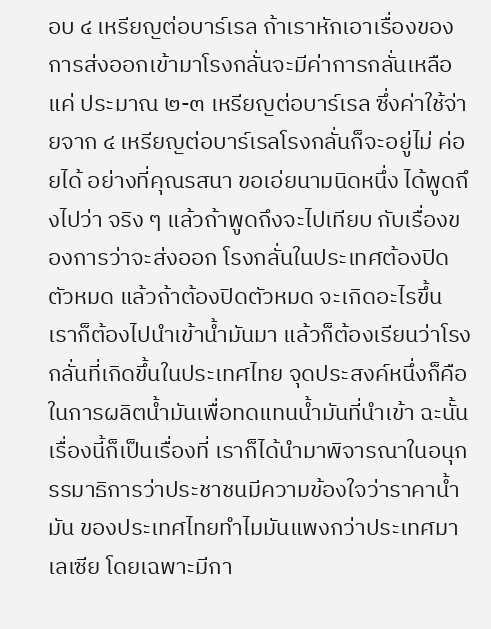อบ ๔ เหรียญต่อบาร์เรล ถ้าเราหักเอาเรื่องของการส่งออกเข้ามาโรงกลั่นจะมีค่าการกลั่นเหลือแค่ ประมาณ ๒-๓ เหรียญต่อบาร์เรล ซึ่งค่าใช้จ่ายจาก ๔ เหรียญต่อบาร์เรลโรงกลั่นก็จะอยู่ไม่ ค่อยได้ อย่างที่คุณรสนา ขอเอ่ยนามนิดหนึ่ง ได้พูดถึงไปว่า จริง ๆ แล้วถ้าพูดถึงจะไปเทียบ กับเรื่องของการว่าจะส่งออก โรงกลั่นในประเทศต้องปิดตัวหมด แล้วถ้าต้องปิดตัวหมด จะเกิดอะไรขึ้น เราก็ต้องไปนำเข้าน้ำมันมา แล้วก็ต้องเรียนว่าโรงกลั่นที่เกิดขึ้นในประเทศไทย จุดประสงค์หนึ่งก็คือในการผลิตน้ำมันเพื่อทดแทนน้ำมันที่นำเข้า ฉะนั้นเรื่องนี้ก็เป็นเรื่องที่ เราก็ได้นำมาพิจารณาในอนุกรรมาธิการว่าประชาชนมีความข้องใจว่าราคาน้ำมัน ของประเทศไทยทำไมมันแพงกว่าประเทศมาเลเซีย โดยเฉพาะมีกา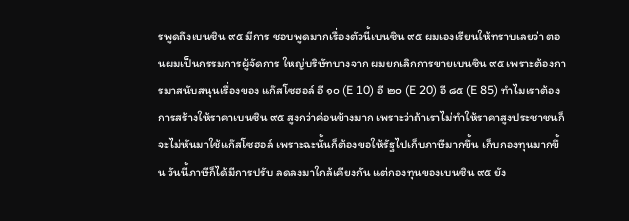รพูดถึงเบนซิน ๙๕ มีการ ชอบพูดมากเรื่องตัวนี้เบนซิน ๙๕ ผมเองเรียนให้ทราบเลยว่า ตอนผมเป็นกรรมการผู้จัดการ ใหญ่บริษัทบางจาก ผมยกเลิกการขายเบนซิน ๙๕ เพราะต้องการมาสนับสนุนเรื่องของ แก๊สโซฮอล์ อี ๑๐ (E 10) อี ๒๐ (E 20) อี ๘๕ (E 85) ทำไมเราต้องการสร้างให้ราคาเบนซิน ๙๕ สูงกว่าค่อนข้างมาก เพราะว่าถ้าเราไม่ทำให้ราคาสูงประชาชนก็จะไม่หันมาใช้แก๊สโซฮอล์ เพราะฉะนั้นก็ต้องขอให้รัฐไปเก็บภาษีมากขึ้น เก็บกองทุนมากขึ้น วันนี้ภาษีก็ได้มีการปรับ ลดลงมาใกล้เคียงกัน แต่กองทุนของเบนซิน ๙๕ ยัง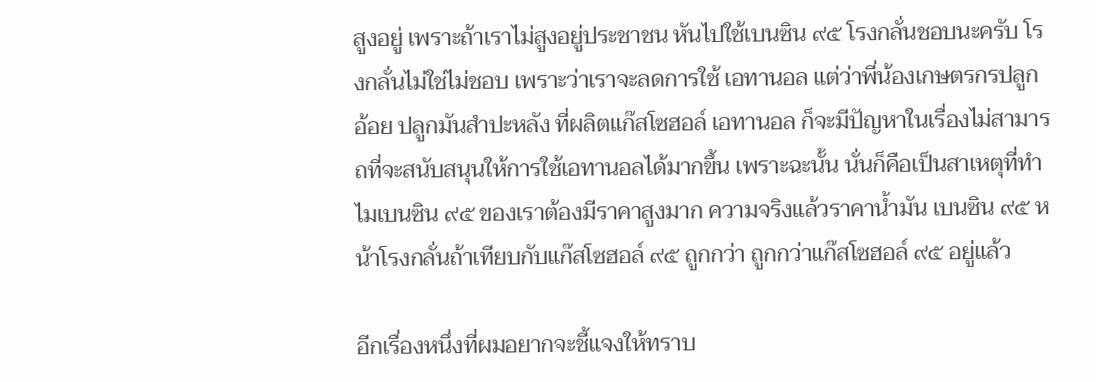สูงอยู่ เพราะถ้าเราไม่สูงอยู่ประชาชน หันไปใช้เบนซิน ๙๕ โรงกลั่นชอบนะครับ โรงกลั่นไม่ใช่ไม่ชอบ เพราะว่าเราจะลดการใช้ เอทานอล แต่ว่าพี่น้องเกษตรกรปลูกอ้อย ปลูกมันสำปะหลัง ที่ผลิตแก๊สโซฮอล์ เอทานอล ก็จะมีปัญหาในเรื่องไม่สามารถที่จะสนับสนุนให้การใช้เอทานอลได้มากขึ้น เพราะฉะนั้น นั่นก็คือเป็นสาเหตุที่ทำไมเบนซิน ๙๕ ของเราต้องมีราคาสูงมาก ความจริงแล้วราคาน้ำมัน เบนซิน ๙๕ หน้าโรงกลั่นถ้าเทียบกับแก๊สโซฮอล์ ๙๕ ถูกกว่า ถูกกว่าแก๊สโซฮอล์ ๙๕ อยู่แล้ว

อีกเรื่องหนึ่งที่ผมอยากจะชี้แจงให้ทราบ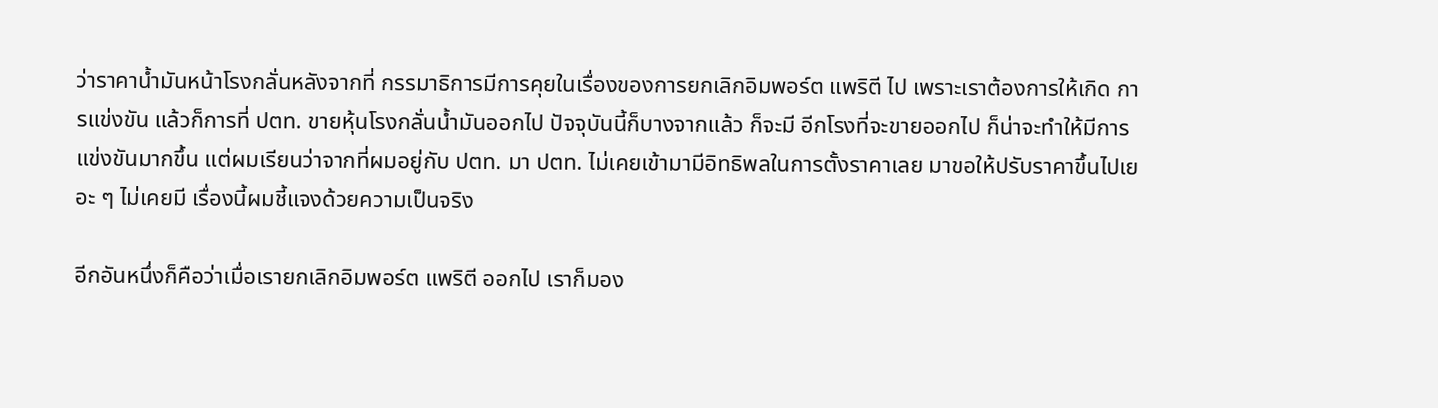ว่าราคาน้ำมันหน้าโรงกลั่นหลังจากที่ กรรมาธิการมีการคุยในเรื่องของการยกเลิกอิมพอร์ต แพริตี ไป เพราะเราต้องการให้เกิด การแข่งขัน แล้วก็การที่ ปตท. ขายหุ้นโรงกลั่นน้ำมันออกไป ปัจจุบันนี้ก็บางจากแล้ว ก็จะมี อีกโรงที่จะขายออกไป ก็น่าจะทำให้มีการแข่งขันมากขึ้น แต่ผมเรียนว่าจากที่ผมอยู่กับ ปตท. มา ปตท. ไม่เคยเข้ามามีอิทธิพลในการตั้งราคาเลย มาขอให้ปรับราคาขึ้นไปเยอะ ๆ ไม่เคยมี เรื่องนี้ผมชี้แจงด้วยความเป็นจริง

อีกอันหนึ่งก็คือว่าเมื่อเรายกเลิกอิมพอร์ต แพริตี ออกไป เราก็มอง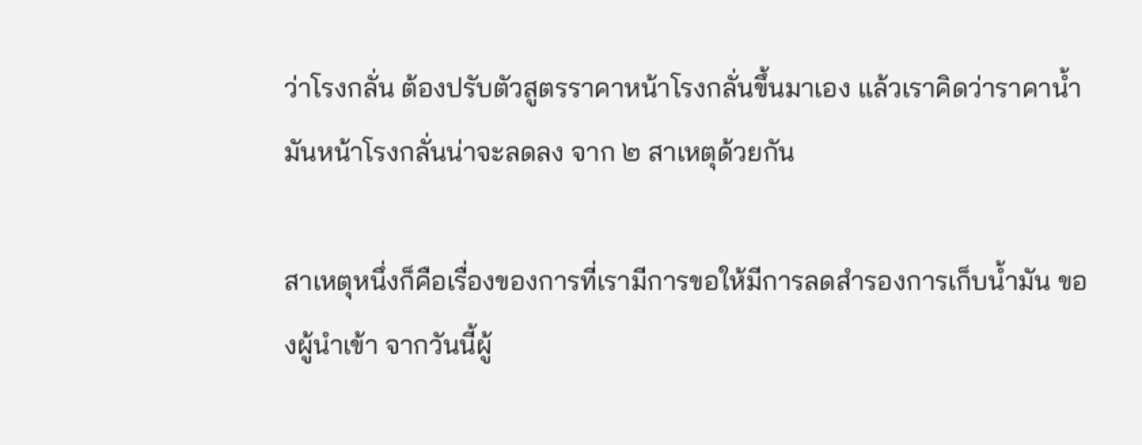ว่าโรงกลั่น ต้องปรับตัวสูตรราคาหน้าโรงกลั่นขึ้นมาเอง แล้วเราคิดว่าราคาน้ำมันหน้าโรงกลั่นน่าจะลดลง จาก ๒ สาเหตุด้วยกัน

สาเหตุหนึ่งก็คือเรื่องของการที่เรามีการขอให้มีการลดสำรองการเก็บน้ำมัน ของผู้นำเข้า จากวันนี้ผู้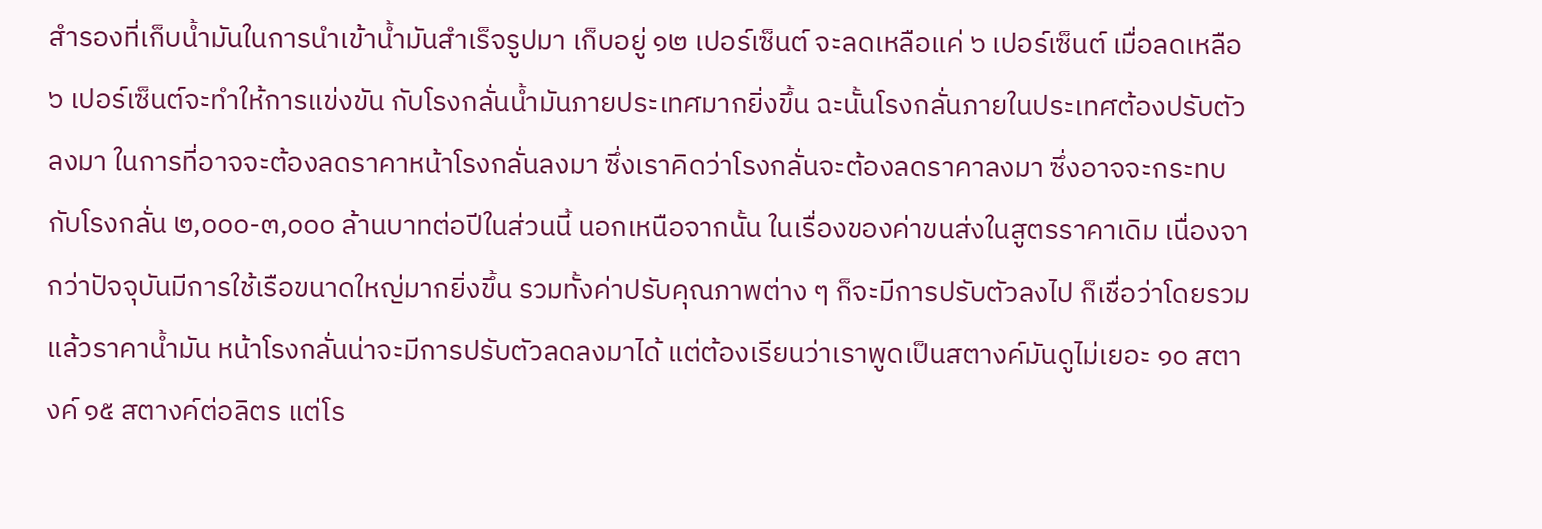สำรองที่เก็บน้ำมันในการนำเข้าน้ำมันสำเร็จรูปมา เก็บอยู่ ๑๒ เปอร์เซ็นต์ จะลดเหลือแค่ ๖ เปอร์เซ็นต์ เมื่อลดเหลือ ๖ เปอร์เซ็นต์จะทำให้การแข่งขัน กับโรงกลั่นน้ำมันภายประเทศมากยิ่งขึ้น ฉะนั้นโรงกลั่นภายในประเทศต้องปรับตัวลงมา ในการที่อาจจะต้องลดราคาหน้าโรงกลั่นลงมา ซึ่งเราคิดว่าโรงกลั่นจะต้องลดราคาลงมา ซึ่งอาจจะกระทบกับโรงกลั่น ๒,๐๐๐-๓,๐๐๐ ล้านบาทต่อปีในส่วนนี้ นอกเหนือจากนั้น ในเรื่องของค่าขนส่งในสูตรราคาเดิม เนื่องจากว่าปัจจุบันมีการใช้เรือขนาดใหญ่มากยิ่งขึ้น รวมทั้งค่าปรับคุณภาพต่าง ๆ ก็จะมีการปรับตัวลงไป ก็เชื่อว่าโดยรวมแล้วราคาน้ำมัน หน้าโรงกลั่นน่าจะมีการปรับตัวลดลงมาได้ แต่ต้องเรียนว่าเราพูดเป็นสตางค์มันดูไม่เยอะ ๑๐ สตางค์ ๑๕ สตางค์ต่อลิตร แต่โร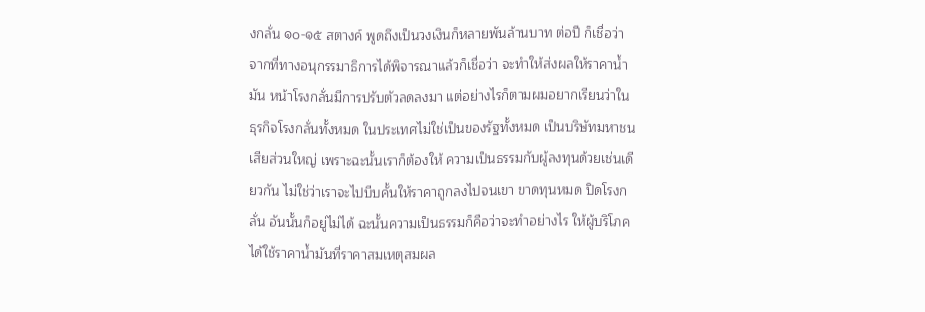งกลั่น ๑๐-๑๕ สตางค์ พูดถึงเป็นวงเงินก็หลายพันล้านบาท ต่อปี ก็เชื่อว่าจากที่ทางอนุกรรมาธิการได้พิจารณาแล้วก็เชื่อว่า จะทำให้ส่งผลให้ราคาน้ำมัน หน้าโรงกลั่นมีการปรับตัวลดลงมา แต่อย่างไรก็ตามผมอยากเรียนว่าในธุรกิจโรงกลั่นทั้งหมด ในประเทศไม่ใช่เป็นของรัฐทั้งหมด เป็นบริษัทมหาชนเสียส่วนใหญ่ เพราะฉะนั้นเราก็ต้องให้ ความเป็นธรรมกับผู้ลงทุนด้วยเช่นเดียวกัน ไม่ใช่ว่าเราจะไปบีบคั้นให้ราคาถูกลงไปจนเขา ขาดทุนหมด ปิดโรงกลั่น อันนั้นก็อยู่ไม่ได้ ฉะนั้นความเป็นธรรมก็คือว่าจะทำอย่างไร ให้ผู้บริโภคได้ใช้ราคาน้ำมันที่ราคาสมเหตุสมผล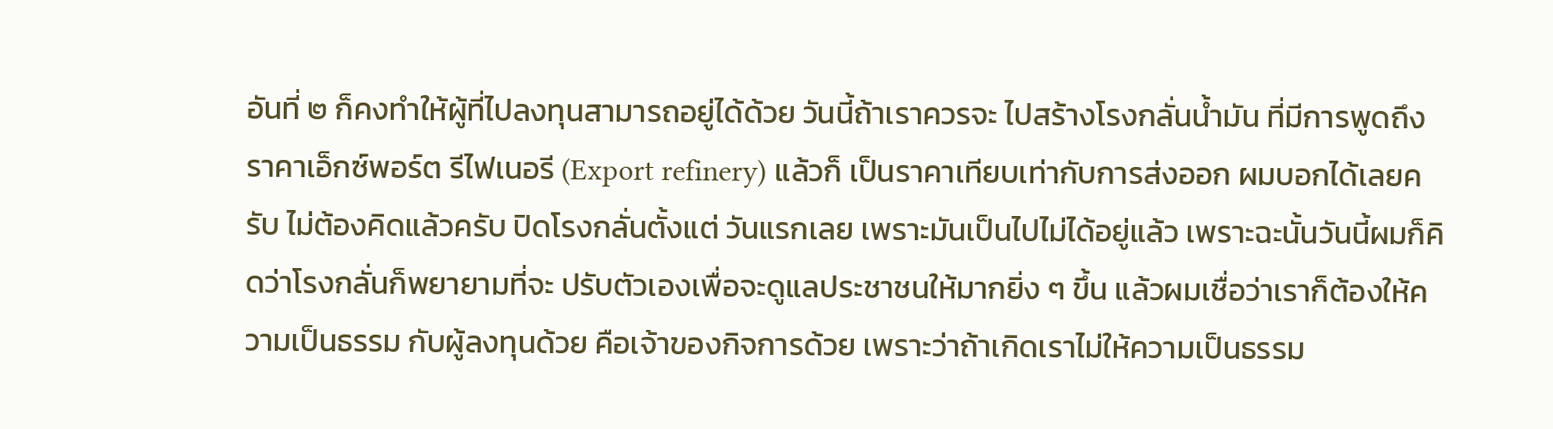อันที่ ๒ ก็คงทำให้ผู้ที่ไปลงทุนสามารถอยู่ได้ด้วย วันนี้ถ้าเราควรจะ ไปสร้างโรงกลั่นน้ำมัน ที่มีการพูดถึงราคาเอ็กซ์พอร์ต รีไฟเนอรี (Export refinery) แล้วก็ เป็นราคาเทียบเท่ากับการส่งออก ผมบอกได้เลยครับ ไม่ต้องคิดแล้วครับ ปิดโรงกลั่นตั้งแต่ วันแรกเลย เพราะมันเป็นไปไม่ได้อยู่แล้ว เพราะฉะนั้นวันนี้ผมก็คิดว่าโรงกลั่นก็พยายามที่จะ ปรับตัวเองเพื่อจะดูแลประชาชนให้มากยิ่ง ๆ ขึ้น แล้วผมเชื่อว่าเราก็ต้องให้ความเป็นธรรม กับผู้ลงทุนด้วย คือเจ้าของกิจการด้วย เพราะว่าถ้าเกิดเราไม่ให้ความเป็นธรรม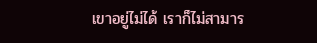เขาอยู่ไม่ได้ เราก็ไม่สามาร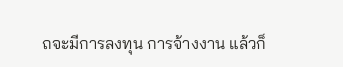ถจะมีการลงทุน การจ้างงาน แล้วก็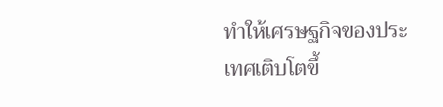ทำให้เศรษฐกิจของประเทศเติบโตขึ้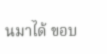นมาได้ ขอบ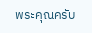พระคุณครับ